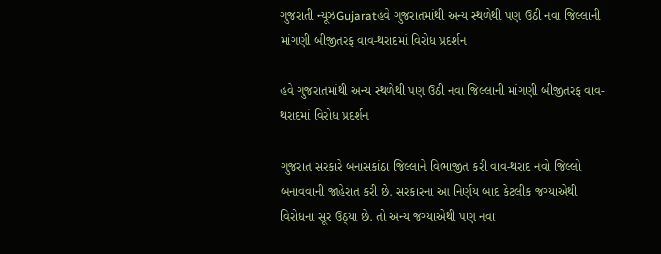ગુજરાતી ન્યૂઝGujaratહવે ગુજરાતમાંથી અન્ય સ્થળેથી પણ ઉઠી નવા જિલ્લાની માંગણી બીજીતરફ વાવ-થરાદમાં વિરોધ પ્રદર્શન

હવે ગુજરાતમાંથી અન્ય સ્થળેથી પણ ઉઠી નવા જિલ્લાની માંગણી બીજીતરફ વાવ-થરાદમાં વિરોધ પ્રદર્શન

ગુજરાત સરકારે બનાસકાંઠા જિલ્લાને વિભાજીત કરી વાવ-થરાદ નવો જિલ્લો બનાવવાની જાહેરાત કરી છે. સરકારના આ નિર્ણય બાદ કેટલીક જગ્યાએથી વિરોધના સૂર ઉઠ્યા છે. તો અન્ય જગ્યાએથી પણ નવા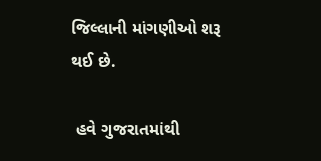જિલ્લાની માંગણીઓ શરૂ થઈ છે.

 હવે ગુજરાતમાંથી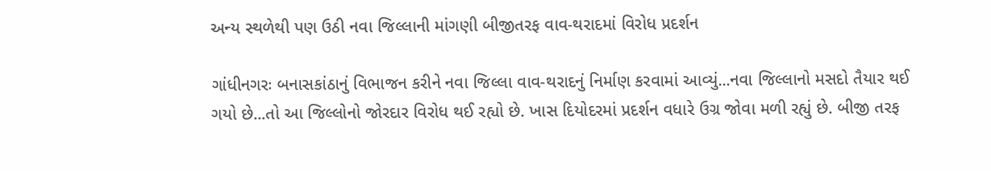અન્ય સ્થળેથી પણ ઉઠી નવા જિલ્લાની માંગણી બીજીતરફ વાવ-થરાદમાં વિરોધ પ્રદર્શન

ગાંધીનગરઃ બનાસકાંઠાનું વિભાજન કરીને નવા જિલ્લા વાવ-થરાદનું નિર્માણ કરવામાં આવ્યું...નવા જિલ્લાનો મસદો તૈયાર થઈ ગયો છે...તો આ જિલ્લોનો જોરદાર વિરોધ થઈ રહ્યો છે. ખાસ દિયોદરમાં પ્રદર્શન વધારે ઉગ્ર જોવા મળી રહ્યું છે. બીજી તરફ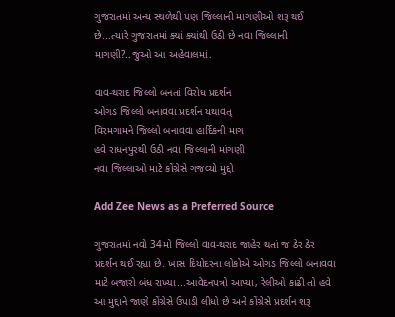ગુજરાતમાં અન્ય સ્થળેથી પણ જિલ્લાની માગણીઓ શરૂ થઈ છે...ત્યારે ગુજરાતમાં ક્યાં ક્યાંથી ઉઠી છે નવા જિલ્લાની માગણી?..જુઓ આ અહેવાલમાં.

વાવ-થરાદ જિલ્લો બનતાં વિરોધ પ્રદર્શન
ઓગડ જિલ્લો બનાવવા પ્રદર્શન યથાવત્
વિરમગામને જિલ્લો બનાવવા હાર્દિકની માગ
હવે રાધનપુરથી ઉઠી નવા જિલ્લાની માંગણી
નવા જિલ્લાઓ માટે કોંગ્રેસે ગજવ્યો મુદ્દો

Add Zee News as a Preferred Source

ગુજરાતમાં નવો 34મો જિલ્લો વાવ-થરાદ જાહેર થતાં જ ઠેર ઠેર પ્રદર્શન થઈ રહ્યા છે. ખાસ દિયોદરના લોકોએ ઓગડ જિલ્લો બનાવવા માટે બજારો બંધ રાખ્યા...આવેદનપત્રો આપ્યા, રેલીઓ કાઢી તો હવે આ મુદ્દાને જાણે કોંગ્રેસે ઉપાડી લીધો છે અને કોંગ્રેસે પ્રદર્શન શરૂ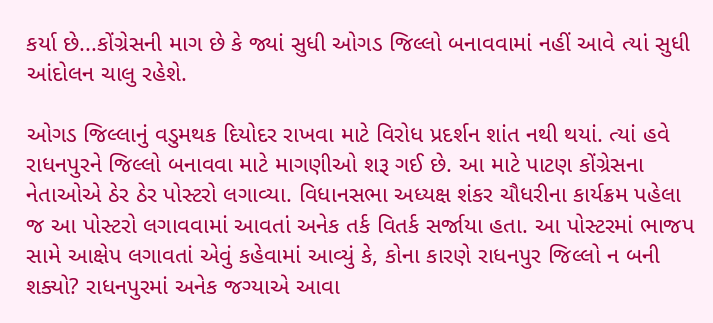કર્યા છે...કોંગ્રેસની માગ છે કે જ્યાં સુધી ઓગડ જિલ્લો બનાવવામાં નહીં આવે ત્યાં સુધી આંદોલન ચાલુ રહેશે.

ઓગડ જિલ્લાનું વડુમથક દિયોદર રાખવા માટે વિરોધ પ્રદર્શન શાંત નથી થયાં. ત્યાં હવે રાધનપુરને જિલ્લો બનાવવા માટે માગણીઓ શરૂ ગઈ છે. આ માટે પાટણ કોંગ્રેસના નેતાઓએ ઠેર ઠેર પોસ્ટરો લગાવ્યા. વિધાનસભા અધ્યક્ષ શંકર ચૌધરીના કાર્યક્રમ પહેલા જ આ પોસ્ટરો લગાવવામાં આવતાં અનેક તર્ક વિતર્ક સર્જાયા હતા. આ પોસ્ટરમાં ભાજપ સામે આક્ષેપ લગાવતાં એવું કહેવામાં આવ્યું કે, કોના કારણે રાધનપુર જિલ્લો ન બની શક્યો? રાધનપુરમાં અનેક જગ્યાએ આવા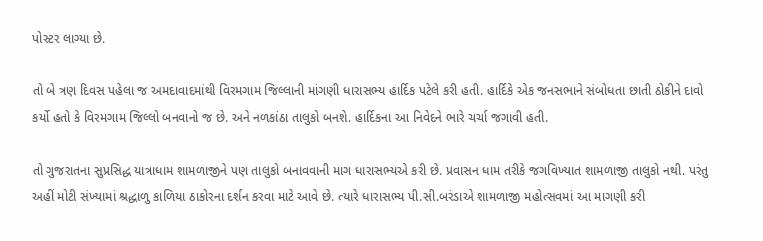પોસ્ટર લાગ્યા છે.

તો બે ત્રણ દિવસ પહેલા જ અમદાવાદમાંથી વિરમગામ જિલ્લાની માંગણી ધારાસભ્ય હાર્દિક પટેલે કરી હતી. હાર્દિકે એક જનસભાને સંબોધતા છાતી ઠોકીને દાવો કર્યો હતો કે વિરમગામ જિલ્લો બનવાનો જ છે. અને નળકાંઠા તાલુકો બનશે. હાર્દિકના આ નિવેદને ભારે ચર્ચા જગાવી હતી.

તો ગુજરાતના સુપ્રસિદ્ધ યાત્રાધામ શામળાજીને પણ તાલુકો બનાવવાની માગ ધારાસભ્યએ કરી છે. પ્રવાસન ધામ તરીકે જગવિખ્યાત શામળાજી તાલુકો નથી. પરંતુ અહીં મોટી સંખ્યામાં શ્રદ્ધાળુ કાળિયા ઠાકોરના દર્શન કરવા માટે આવે છે. ત્યારે ધારાસભ્ય પી.સી.બરંડાએ શામળાજી મહોત્સવમાં આ માગણી કરી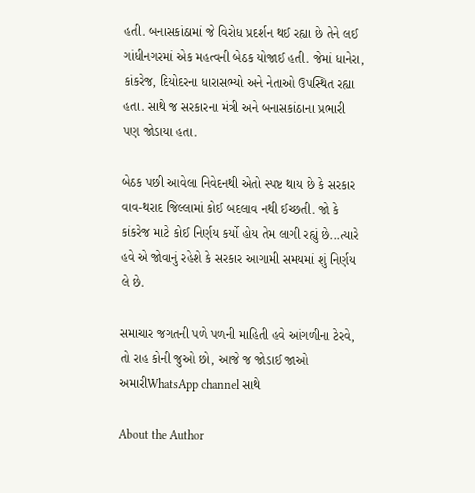હતી. બનાસકાંઠામાં જે વિરોધ પ્રદર્શન થઈ રહ્યા છે તેને લઈ ગાંધીનગરમાં એક મહત્વની બેઠક યોજાઈ હતી. જેમાં ધાનેરા, કાંકરેજ, દિયોદરના ધારાસભ્યો અને નેતાઓ ઉપસ્થિત રહ્યા હતા. સાથે જ સરકારના મંત્રી અને બનાસકાંઠાના પ્રભારી પણ જોડાયા હતા.

બેઠક પછી આવેલા નિવેદનથી એતો સ્પષ્ટ થાય છે કે સરકાર વાવ-થરાદ જિલ્લામાં કોઈ બદલાવ નથી ઈચ્છતી. જો કે કાંકરેજ માટે કોઈ નિર્ણય કર્યો હોય તેમ લાગી રહ્યું છે...ત્યારે હવે એ જોવાનું રહેશે કે સરકાર આગામી સમયમાં શું નિર્ણય લે છે.

સમાચાર જગતની પળે પળની માહિતી હવે આંગળીના ટેરવે, તો રાહ કોની જુઓ છો, આજે જ જોડાઈ જાઓ અમારીWhatsApp channel સાથે

About the Author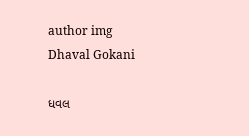author img
Dhaval Gokani

ધવલ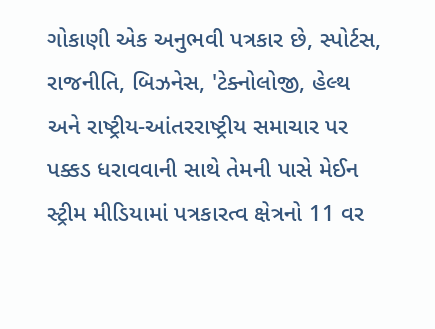ગોકાણી એક અનુભવી પત્રકાર છે, સ્પોર્ટસ, રાજનીતિ, બિઝનેસ, 'ટેક્નોલોજી, હેલ્થ અને રાષ્ટ્રીય-આંતરરાષ્ટ્રીય સમાચાર પર પક્કડ ધરાવવાની સાથે તેમની પાસે મેઈન સ્ટ્રીમ મીડિયામાં પત્રકારત્વ ક્ષેત્રનો 11 વર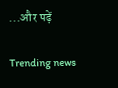...और पढ़ें

Trending news